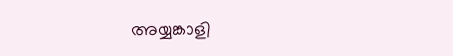അയ്യങ്കാളി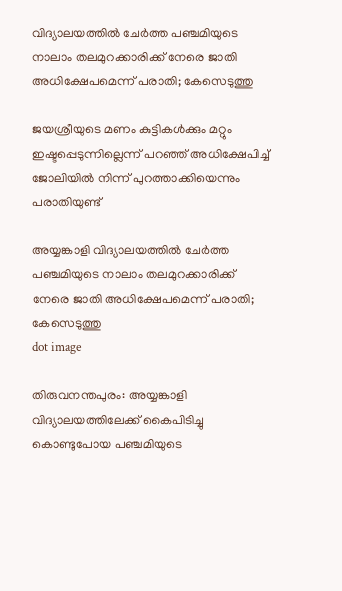വിദ്യാലയത്തിൽ ചേർത്ത പഞ്ചമിയുടെ നാലാം തലമുറക്കാരിക്ക് നേരെ ജാതി അധിക്ഷേപമെന്ന് പരാതി; കേസെടുത്തു

ജയശ്രീയുടെ മണം കുട്ടികള്‍ക്കും മറ്റും ഇഷ്ടപ്പെടുന്നില്ലെന്ന് പറഞ്ഞ് അധിക്ഷേപിച്ച് ജോലിയില്‍ നിന്ന് പുറത്താക്കിയെന്നും പരാതിയുണ്ട്

അയ്യങ്കാളി വിദ്യാലയത്തിൽ ചേർത്ത പഞ്ചമിയുടെ നാലാം തലമുറക്കാരിക്ക് നേരെ ജാതി അധിക്ഷേപമെന്ന് പരാതി; കേസെടുത്തു
dot image

തിരുവനന്തപുരം: അയ്യങ്കാളി വിദ്യാലയത്തിലേക്ക് കൈപിടിച്ചു കൊണ്ടുപോയ പഞ്ചമിയുടെ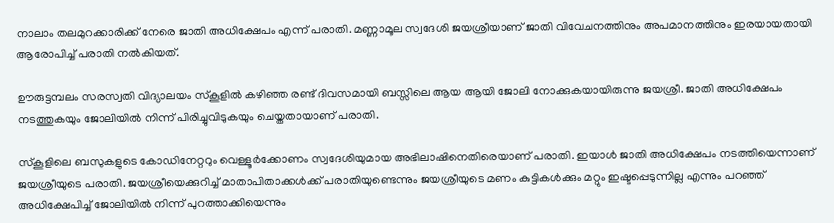നാലാം തലമുറക്കാരിക്ക് നേരെ ജാതി അധിക്ഷേപം എന്ന് പരാതി. മണ്ണാമൂല സ്വദേശി ജയശ്രീയാണ് ജാതി വിവേചനത്തിനും അപമാനത്തിനും ഇരയായതായി ആരോപിച്ച് പരാതി നല്‍കിയത്.

ഊരുട്ടമ്പലം സരസ്വതി വിദ്യാലയം സ്‌കൂളില്‍ കഴിഞ്ഞ രണ്ട് ദിവസമായി ബസ്സിലെ ആയ ആയി ജോലി നോക്കുകയായിരുന്നു ജയശ്രീ. ജാതി അധിക്ഷേപം നടത്തുകയും ജോലിയില്‍ നിന്ന് പിരിച്ചുവിടുകയും ചെയ്തതായാണ് പരാതി.

സ്‌കൂളിലെ ബസുകളുടെ കോഡിനേറ്ററും വെള്ളൂര്‍ക്കോണം സ്വദേശിയുമായ അഭിലാഷിനെതിരെയാണ് പരാതി. ഇയാള്‍ ജാതി അധിക്ഷേപം നടത്തിയെന്നാണ് ജയശ്രീയുടെ പരാതി. ജയശ്രീയെക്കുറിച്ച് മാതാപിതാക്കള്‍ക്ക് പരാതിയുണ്ടെന്നും ജയശ്രീയുടെ മണം കുട്ടികള്‍ക്കും മറ്റും ഇഷ്ടപ്പെടുന്നില്ല എന്നും പറഞ്ഞ് അധിക്ഷേപിച്ച് ജോലിയില്‍ നിന്ന് പുറത്താക്കിയെന്നും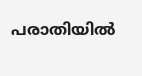പരാതിയില്‍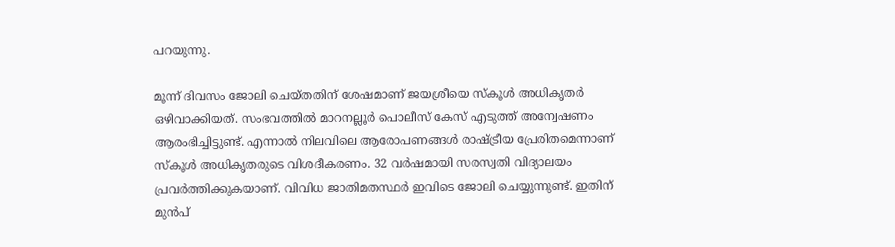പറയുന്നു.

മൂന്ന് ദിവസം ജോലി ചെയ്തതിന് ശേഷമാണ് ജയശ്രീയെ സ്‌കൂള്‍ അധികൃതര്‍ ഒഴിവാക്കിയത്. സംഭവത്തില്‍ മാറനല്ലൂര്‍ പൊലീസ് കേസ് എടുത്ത് അന്വേഷണം ആരംഭിച്ചിട്ടുണ്ട്. എന്നാല്‍ നിലവിലെ ആരോപണങ്ങള്‍ രാഷ്ട്രീയ പ്രേരിതമെന്നാണ് സ്‌കൂള്‍ അധികൃതരുടെ വിശദീകരണം. 32 വര്‍ഷമായി സരസ്വതി വിദ്യാലയം പ്രവര്‍ത്തിക്കുകയാണ്. വിവിധ ജാതിമതസ്ഥര്‍ ഇവിടെ ജോലി ചെയ്യുന്നുണ്ട്. ഇതിന് മുന്‍പ്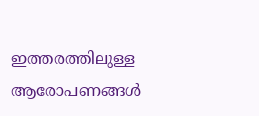ഇത്തരത്തിലുള്ള ആരോപണങ്ങള്‍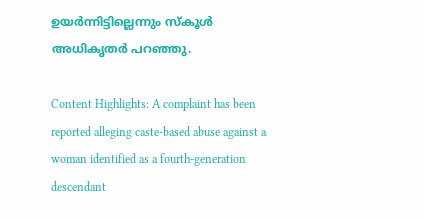ഉയര്‍ന്നിട്ടില്ലെന്നും സ്‌കൂള്‍ അധികൃതര്‍ പറഞ്ഞു.

Content Highlights: A complaint has been reported alleging caste-based abuse against a woman identified as a fourth-generation descendant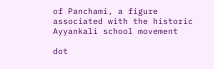of Panchami, a figure associated with the historic Ayyankali school movement

dot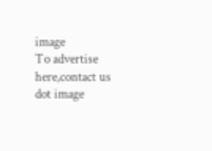image
To advertise here,contact us
dot image